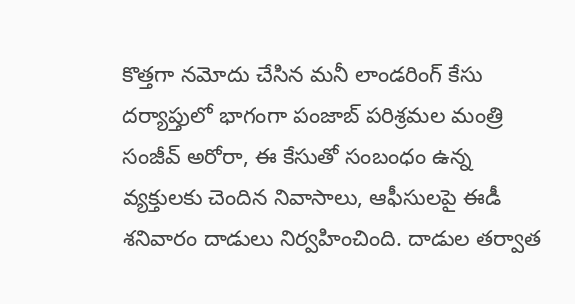కొత్తగా నమోదు చేసిన మనీ లాండరింగ్ కేసు దర్యాప్తులో భాగంగా పంజాబ్ పరిశ్రమల మంత్రి సంజీవ్ అరోరా, ఈ కేసుతో సంబంధం ఉన్న వ్యక్తులకు చెందిన నివాసాలు, ఆఫీసులపై ఈడీ శనివారం దాడులు నిర్వహించింది. దాడుల తర్వాత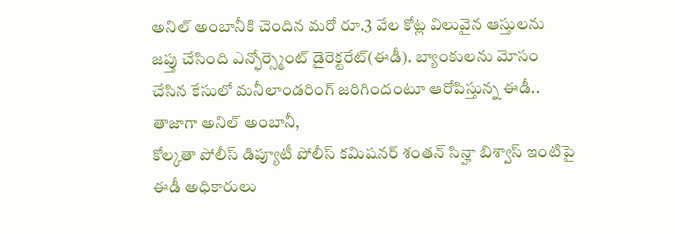అనిల్ అంబానీకి చెందిన మరో రూ.3 వేల కోట్ల విలువైన ఆస్తులను జప్తు చేసింది ఎన్ఫోర్స్మెంట్ డైరెక్టరేట్(ఈడీ). బ్యాంకులను మోసం చేసిన కేసులో మనీలాండరింగ్ జరిగిందంటూ ఆరోపిస్తున్న ఈడీ.. తాజాగా అనిల్ అంబానీ,
కోల్కతా పోలీస్ డిప్యూటీ పోలీస్ కమిషనర్ శంతన్ సిన్హా బిశ్వాస్ ఇంటిపై ఈడీ అధికారులు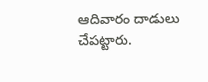ఆదివారం దాడులు చేపట్టారు.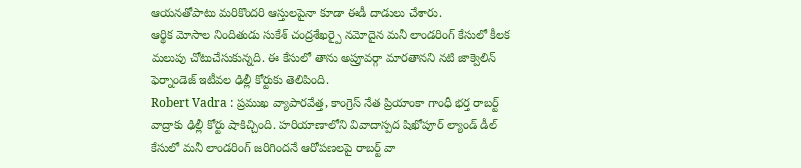ఆయనతోపాటు మరికొందరి ఆస్తులపైనా కూడా ఈడీ దాడులు చేశారు.
ఆర్థిక మోసాల నిందితుడు సుకేశ్ చంద్రశేఖర్పై నమోదైన మనీ లాండరింగ్ కేసులో కీలక మలుపు చోటుచేసుకున్నది. ఈ కేసులో తాను అప్రూవర్గా మారతానని నటి జాక్వెలిన్ ఫెర్నాండెజ్ ఇటీవల ఢిల్లీ కోర్టుకు తెలిపింది.
Robert Vadra : ప్రముఖ వ్యాపారవేత్త, కాంగ్రెస్ నేత ప్రియాంకా గాంధీ భర్త రాబర్ట్ వాద్రాకు ఢిల్లీ కోర్టు షాకిచ్చింది. హరియాణాలోని వివాదాస్పద షిఖోపూర్ ల్యాండ్ డీల్ కేసులో మనీ లాండరింగ్ జరిగిందనే ఆరోపణలపై రాబర్ట్ వా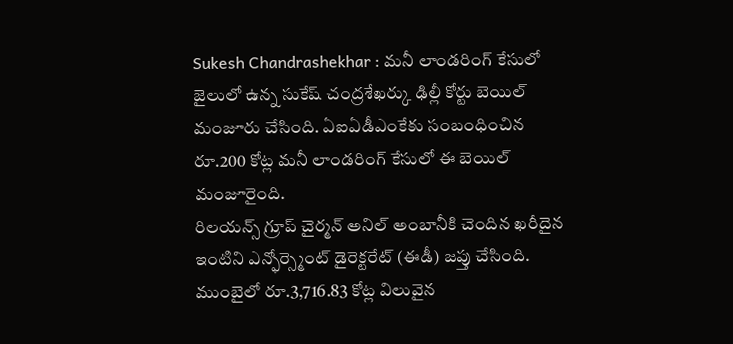Sukesh Chandrashekhar : మనీ లాండరింగ్ కేసులో జైలులో ఉన్న సుకేష్ చంద్రశేఖర్కు ఢిల్లీ కోర్టు బెయిల్ మంజూరు చేసింది. ఏఐఏడీఎంకేకు సంబంధించిన రూ.200 కోట్ల మనీ లాండరింగ్ కేసులో ఈ బెయిల్ మంజూరైంది.
రిలయన్స్ గ్రూప్ చైర్మన్ అనిల్ అంబానీకి చెందిన ఖరీదైన ఇంటిని ఎన్ఫోర్స్మెంట్ డైరెక్టరేట్ (ఈడీ) జప్తు చేసింది. ముంబైలో రూ.3,716.83 కోట్ల విలువైన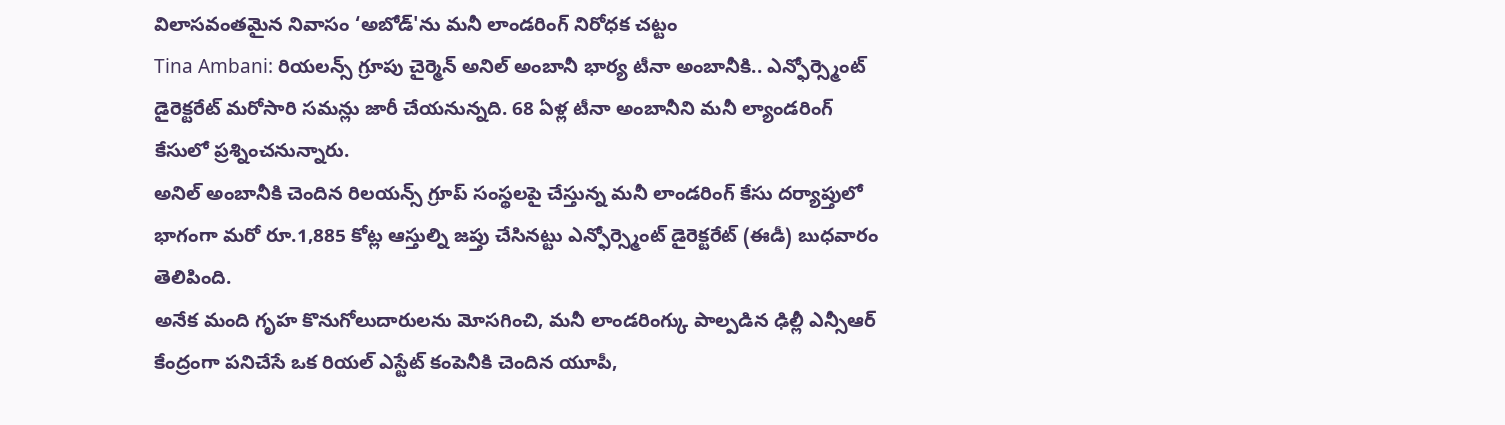విలాసవంతమైన నివాసం ‘అబోడ్'ను మనీ లాండరింగ్ నిరోధక చట్టం
Tina Ambani: రియలన్స్ గ్రూపు చైర్మెన్ అనిల్ అంబానీ భార్య టీనా అంబానీకి.. ఎన్ఫోర్స్మెంట్ డైరెక్టరేట్ మరోసారి సమన్లు జారీ చేయనున్నది. 68 ఏళ్ల టీనా అంబానీని మనీ ల్యాండరింగ్ కేసులో ప్రశ్నించనున్నారు.
అనిల్ అంబానీకి చెందిన రిలయన్స్ గ్రూప్ సంస్థలపై చేస్తున్న మనీ లాండరింగ్ కేసు దర్యాప్తులో భాగంగా మరో రూ.1,885 కోట్ల ఆస్తుల్ని జప్తు చేసినట్టు ఎన్ఫోర్స్మెంట్ డైరెక్టరేట్ (ఈడీ) బుధవారం తెలిపింది.
అనేక మంది గృహ కొనుగోలుదారులను మోసగించి, మనీ లాండరింగ్కు పాల్పడిన ఢిల్లీ ఎన్సీఆర్ కేంద్రంగా పనిచేసే ఒక రియల్ ఎస్టేట్ కంపెనీకి చెందిన యూపీ,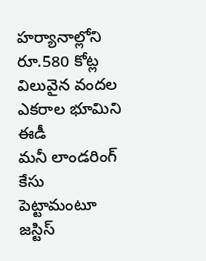హర్యానాల్లోని రూ.580 కోట్ల విలువైన వందల ఎకరాల భూమిని ఈడీ
మనీ లాండరింగ్ కేసు పెట్టామంటూ జస్టిస్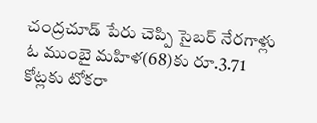చంద్రచూడ్ పేరు చెప్పి సైబర్ నేరగాళ్లు ఓ ముంబై మహిళ(68)కు రూ.3.71 కోట్లకు టోకరా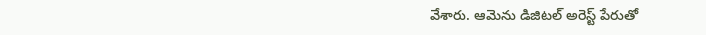వేశారు. ఆమెను డిజిటల్ అరెస్ట్ పేరుతో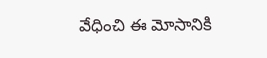వేధించి ఈ మోసానికి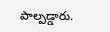పాల్పడ్డారు.